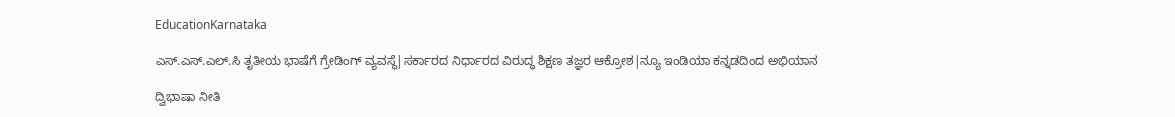EducationKarnataka

ಎಸ್.ಎಸ್‌.ಎಲ್‌.ಸಿ ತೃತೀಯ ಭಾಷೆಗೆ ಗ್ರೇಡಿಂಗ್‌ ವ್ಯವಸ್ಥೆ|ಸರ್ಕಾರದ ನಿರ್ಧಾರದ ವಿರುದ್ಧ ಶಿಕ್ಷಣ ತಜ್ಞರ ಆಕ್ರೋಶ|ನ್ಯೂ ಇಂಡಿಯಾ ಕನ್ನಡದಿಂದ ಅಭಿಯಾನ

ದ್ವಿಭಾಷಾ ನೀತಿ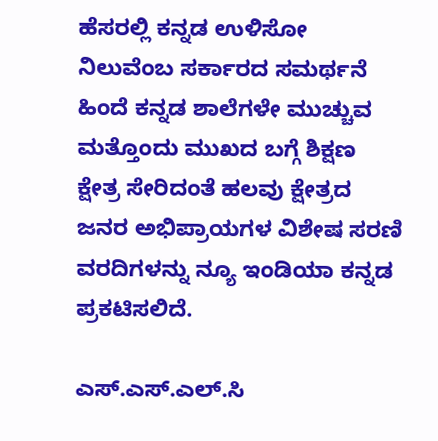ಹೆಸರಲ್ಲಿ ಕನ್ನಡ ಉಳಿಸೋ ನಿಲುವೆಂಬ ಸರ್ಕಾರದ ಸಮರ್ಥನೆ ಹಿಂದೆ ಕನ್ನಡ ಶಾಲೆಗಳೇ ಮುಚ್ಚುವ ಮತ್ತೊಂದು ಮುಖದ ಬಗ್ಗೆ ಶಿಕ್ಷಣ ಕ್ಷೇತ್ರ ಸೇರಿದಂತೆ ಹಲವು ಕ್ಷೇತ್ರದ ಜನರ ಅಭಿಪ್ರಾಯಗಳ ವಿಶೇಷ ಸರಣಿ ವರದಿಗಳನ್ನು ನ್ಯೂ ಇಂಡಿಯಾ ಕನ್ನಡ ಪ್ರಕಟಿಸಲಿದೆ.

ಎಸ್.ಎಸ್‌.ಎಲ್‌.ಸಿ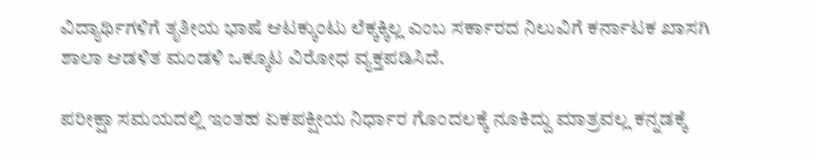ವಿದ್ಯಾರ್ಥಿಗಳಿಗೆ ತೃತೀಯ ಭಾಷೆ‌ ಆಟಕ್ಕುಂಟು ಲೆಕ್ಕಕ್ಕಿಲ್ಲ ಎಂಬ ಸರ್ಕಾರದ ನಿಲುವಿಗೆ ಕರ್ನಾಟಕ ಖಾಸಗಿ ಶಾಲಾ ಆಡಳಿತ ಮಂಡಳಿ ಒಕ್ಕೂಟ ವಿರೋಧ ವ್ಯಕ್ತಪಡಿಸಿದೆ.

ಪರೀಕ್ಷಾ ಸಮಯದಲ್ಲಿ ಇಂತಹ ಏಕಪಕ್ಷೀಯ ನಿರ್ಧಾರ ಗೊಂದಲಕ್ಕೆ ನೂಕಿದ್ದು ಮಾತ್ರವಲ್ಲ ಕನ್ನಡಕ್ಕೆ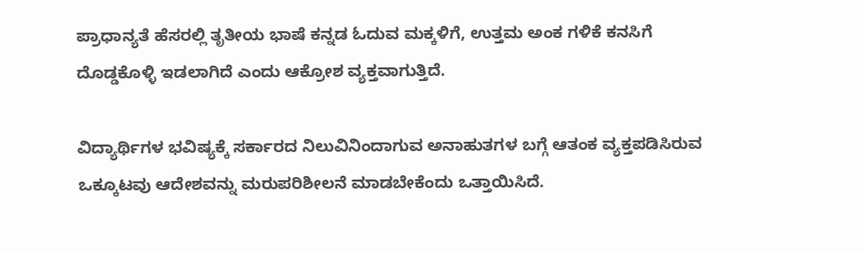ಪ್ರಾಧಾನ್ಯತೆ ಹೆಸರಲ್ಲಿ ತೃತೀಯ ಭಾಷೆ ಕನ್ನಡ ಓದುವ ಮಕ್ಕಳಿಗೆ, ಉತ್ತಮ ಅಂಕ ಗಳಿಕೆ ಕನಸಿಗೆ ದೊಡ್ಡಕೊಳ್ಳಿ ಇಡಲಾಗಿದೆ ಎಂದು ಆಕ್ರೋಶ ವ್ಯಕ್ತವಾಗುತ್ತಿದೆ.

ವಿದ್ಯಾರ್ಥಿಗಳ ಭವಿಷ್ಯಕ್ಕೆ ಸರ್ಕಾರದ ನಿಲುವಿನಿಂದಾಗುವ ಅನಾಹುತಗಳ ಬಗ್ಗೆ ಆತಂಕ ವ್ಯಕ್ತಪಡಿಸಿರುವ ಒಕ್ಕೂಟವು ಆದೇಶವನ್ನು ಮರುಪರಿಶೀಲನೆ ಮಾಡಬೇಕೆಂದು ಒತ್ತಾಯಿಸಿದೆ.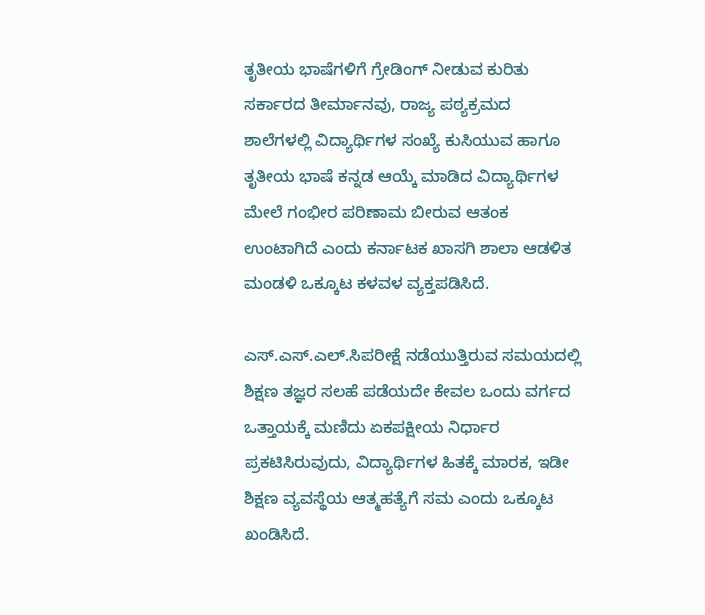ತೃತೀಯ ಭಾಷೆಗಳಿಗೆ ಗ್ರೇಡಿಂಗ್‌ ನೀಡುವ ಕುರಿತು ಸರ್ಕಾರದ ತೀರ್ಮಾನವು, ರಾಜ್ಯ ಪಠ್ಯಕ್ರಮದ ಶಾಲೆಗಳಲ್ಲಿ ವಿದ್ಯಾರ್ಥಿಗಳ ಸಂಖ್ಯೆ ಕುಸಿಯುವ ಹಾಗೂ ತೃತೀಯ ಭಾಷೆ ಕನ್ನಡ ಆಯ್ಕೆ ಮಾಡಿದ ವಿದ್ಯಾರ್ಥಿಗಳ ಮೇಲೆ ಗಂಭೀರ ಪರಿಣಾಮ ಬೀರುವ ಆತಂಕ ಉಂಟಾಗಿದೆ ಎಂದು ಕರ್ನಾಟಕ ಖಾಸಗಿ ಶಾಲಾ ಆಡಳಿತ ಮಂಡಳಿ ಒಕ್ಕೂಟ ಕಳವಳ ವ್ಯಕ್ತಪಡಿಸಿದೆ.

ಎಸ್.ಎಸ್‌.ಎಲ್‌.ಸಿಪರೀಕ್ಷೆ ನಡೆಯುತ್ತಿರುವ ಸಮಯದಲ್ಲಿ ಶಿಕ್ಷಣ ತಜ್ಞರ ಸಲಹೆ ಪಡೆಯದೇ ಕೇವಲ ಒಂದು ವರ್ಗದ ಒತ್ತಾಯಕ್ಕೆ ಮಣಿದು ಏಕಪಕ್ಷೀಯ ನಿರ್ಧಾರ ಪ್ರಕಟಿಸಿರುವುದು, ವಿದ್ಯಾರ್ಥಿಗಳ ಹಿತಕ್ಕೆ ಮಾರಕ, ಇಡೀ ಶಿಕ್ಷಣ ವ್ಯವಸ್ಥೆಯ ಆತ್ಮಹತ್ಯೆಗೆ ಸಮ ಎಂದು ಒಕ್ಕೂಟ ಖಂಡಿಸಿದೆ.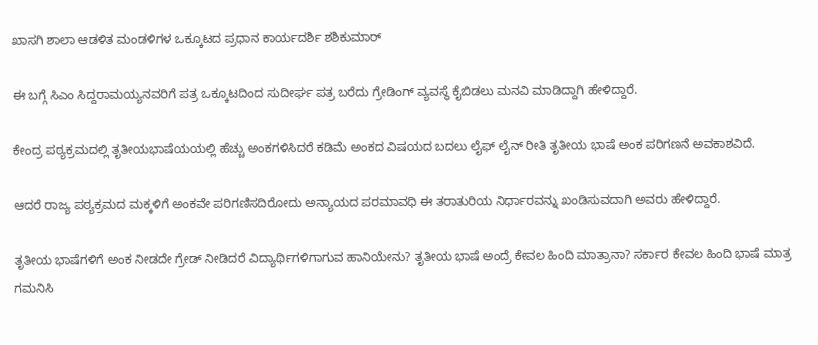ಖಾಸಗಿ ಶಾಲಾ ಆಡಳಿತ ಮಂಡಳಿಗಳ ಒಕ್ಕೂಟದ ಪ್ರಧಾನ ಕಾರ್ಯದರ್ಶಿ ಶಶಿಕುಮಾರ್

ಈ ಬಗ್ಗೆ ಸಿಎಂ ಸಿದ್ದರಾಮಯ್ಯನವರಿಗೆ ಪತ್ರ ಒಕ್ಕೂಟದಿಂದ ಸುದೀರ್ಘ ಪತ್ರ ಬರೆದು ಗ್ರೇಡಿಂಗ್‌ ವ್ಯವಸ್ಥೆ ಕೈಬಿಡಲು ಮನವಿ ಮಾಡಿದ್ದಾಗಿ ಹೇಳಿದ್ದಾರೆ.

ಕೇಂದ್ರ ಪಠ್ಯಕ್ರಮದಲ್ಲಿ ತೃತೀಯಭಾಷೆಯಯಲ್ಲಿ ಹೆಚ್ಚು ಅಂಕಗಳಿಸಿದರೆ ಕಡಿಮೆ ಅಂಕದ ವಿಷಯದ ಬದಲು ಲೈಫ್ ಲೈನ್ ರೀತಿ ತೃತೀಯ ಭಾಷೆ ಅಂಕ ಪರಿಗಣನೆ ಅವಕಾಶವಿದೆ.

ಆದರೆ ರಾಜ್ಯ ಪಠ್ಯಕ್ರಮದ ಮಕ್ಕಳಿಗೆ ಅಂಕವೇ ಪರಿಗಣಿಸದಿರೋದು ಅನ್ಯಾಯದ ಪರಮಾವಧಿ ಈ ತರಾತುರಿಯ ನಿರ್ಧಾರವನ್ನು ಖಂಡಿಸುವದಾಗಿ ಅವರು ಹೇಳಿದ್ದಾರೆ.

ತೃತೀಯ ಭಾಷೆಗಳಿಗೆ ಅಂಕ ನೀಡದೇ ಗ್ರೇಡ್ ನೀಡಿದರೆ ವಿದ್ಯಾರ್ಥಿಗಳಿಗಾಗುವ ಹಾನಿಯೇನು? ತೃತೀಯ ಭಾಷೆ ಅಂದ್ರೆ ಕೇವಲ ಹಿಂದಿ ಮಾತ್ರಾನಾ? ಸರ್ಕಾರ ಕೇವಲ ಹಿಂದಿ ಭಾಷೆ ಮಾತ್ರ ಗಮನಿಸಿ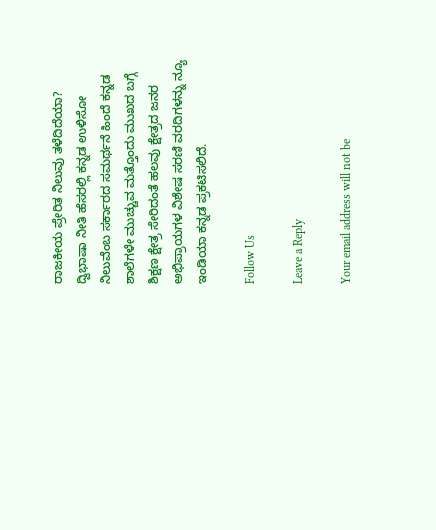ರಾಜಕೀಯ ಪ್ರೇರಿತ ನಿಲುವು ತಳೆದಿದೆಯಾ? ದ್ವಿಭಾಷಾ ನೀತಿ ಹೆಸರಲ್ಲಿ ಕನ್ನಡ ಉಳಿಸೋ ನಿಲುವೆಂಬ ಸರ್ಕಾರದ ಸಮರ್ಥನೆ ಹಿಂದೆ ಕನ್ನಡ ಶಾಲೆಗಳೇ ಮುಚ್ಚುವ ಮತ್ತೊಂದು ಮುಖದ ಬಗ್ಗೆ ಶಿಕ್ಷಣ ಕ್ಷೇತ್ರ ಸೇರಿದಂತೆ ಹಲವು ಕ್ಷೇತ್ರದ ಜನರ ಅಭಿಪ್ರಾಯಗಳ ವಿಶೇಷ ಸರಣಿ ವರದಿಗಳನ್ನು ನ್ಯೂ ಇಂಡಿಯಾ ಕನ್ನಡ ಪ್ರಕಟಿಸಲಿದೆ.

Follow Us

Leave a Reply

Your email address will not be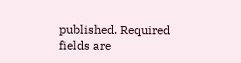published. Required fields are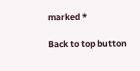marked *

Back to top button